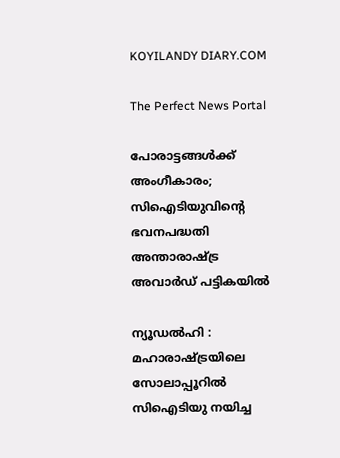KOYILANDY DIARY.COM

The Perfect News Portal

പോരാട്ടങ്ങള്‍ക്ക് അംഗീകാരം; സിഐടിയുവിന്റെ ഭവനപദ്ധതി അന്താരാഷ്ട്ര അവാര്‍ഡ് പട്ടികയില്‍

ന്യൂഡല്‍ഹി :  മഹാരാഷ്‌‌ട്രയിലെ സോലാപ്പൂറില്‍ സിഐടിയു നയിച്ച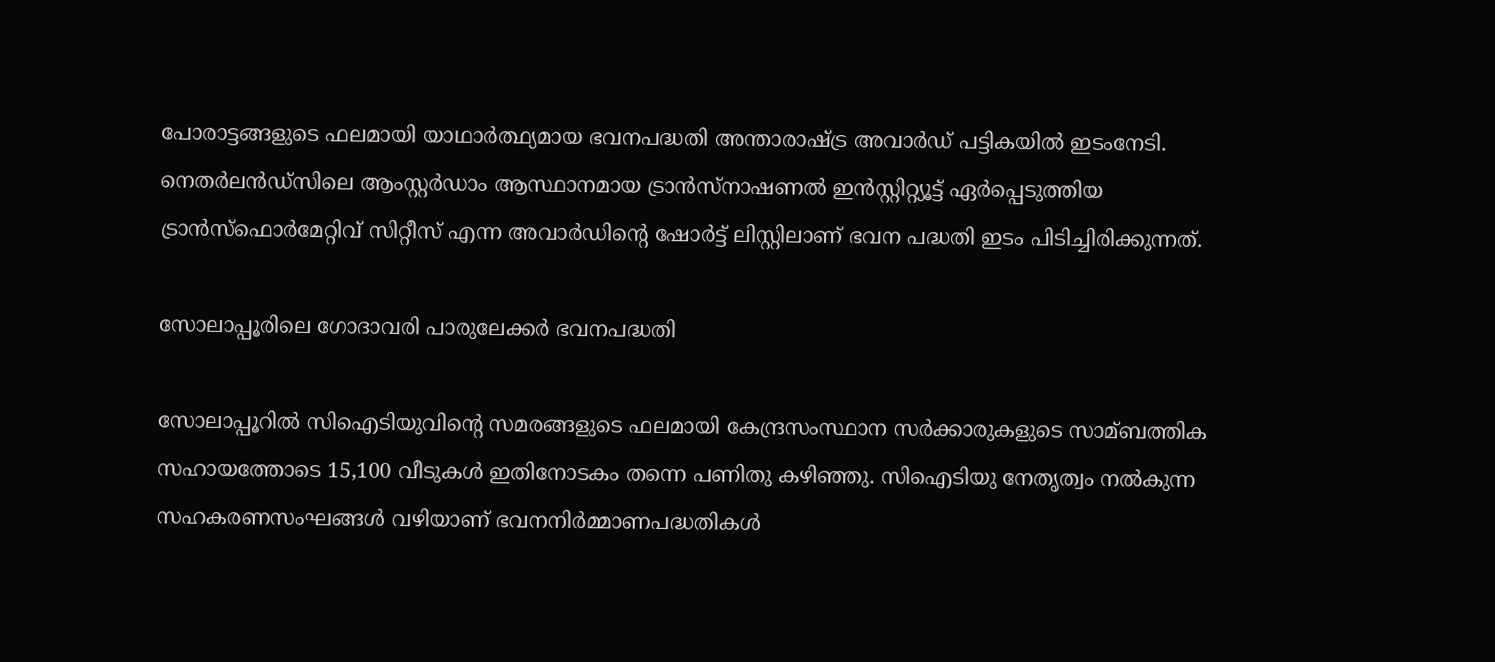പോരാട്ടങ്ങളുടെ ഫലമായി യാഥാര്‍ത്ഥ്യമായ ഭവനപദ്ധതി അന്താരാഷ്ട്ര അവാര്‍ഡ് പട്ടികയില്‍ ഇടംനേടി. നെതര്‍ലന്‍ഡ്സിലെ ആംസ്റ്റര്‍ഡാം ആസ്ഥാനമായ ട്രാന്‍സ്‌നാഷണല്‍ ഇന്‍സ്റ്റി‌റ്റ്യൂട്ട് ഏര്‍പ്പെടുത്തിയ ട്രാന്‍സ്‌ഫൊര്‍മേറ്റിവ് സിറ്റീസ് എന്ന അവാര്‍ഡിന്റെ ഷോര്‍ട്ട് ലിസ്റ്റിലാണ് ഭവന പദ്ധതി ഇടം പിടിച്ചിരിക്കുന്നത്.

സോലാപ്പൂരിലെ ഗോദാവരി പാരുലേക്കര്‍ ഭവനപദ്ധതി

സോലാപ്പൂറില്‍ സിഐടിയുവിന്റെ സമരങ്ങളുടെ ഫലമായി കേന്ദ്രസംസ്ഥാന സര്‍ക്കാരുകളുടെ സാമ്ബത്തിക സഹായത്തോടെ 15,100 വീടുകള്‍ ഇതിനോടകം തന്നെ പണിതു കഴിഞ്ഞു. സിഐടിയു നേതൃത്വം നല്‍കുന്ന സഹകരണസംഘങ്ങള്‍ വഴിയാണ് ഭവനനിര്‍മ്മാണപദ്ധതികള്‍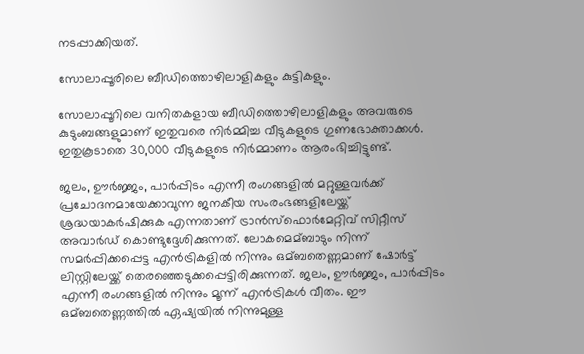നടപ്പാക്കിയത്.

സോലാപ്പൂരിലെ ബീഡിത്തൊഴിലാളികളും കുട്ടികളും.

സോലാപ്പൂറിലെ വനിതകളായ ബീഡിത്തൊഴിലാളികളും അവരുടെ കുടുംബങ്ങളുമാണ് ഇതുവരെ നിര്‍മ്മിച്ച വീടുകളുടെ ഗുണഭോക്താക്കള്‍. ഇതുകൂടാതെ 30,000 വീടുകളുടെ നിര്‍മ്മാണം ആരംഭിച്ചിട്ടുണ്ട്.

ജലം, ഊര്‍ജ്ജം, പാര്‍പ്പിടം എന്നീ രംഗങ്ങളില്‍ മറ്റുള്ളവര്‍ക്ക് പ്രചോദനമായേക്കാവുന്ന ജനകീയ സംരംഭങ്ങളിലേയ്ക്ക് ശ്രദ്ധയാകര്‍ഷിക്കുക എന്നതാണ് ട്രാന്‍സ്‌ഫൊര്‍മേറ്റിവ് സിറ്റീസ് അവാര്‍ഡ് കൊണ്ടുദ്ദേശിക്കുന്നത്. ലോകമെമ്ബാടും നിന്ന് സമര്‍പ്പിക്കപ്പെട്ട എന്‍ട്രികളില്‍ നിന്നും ഒമ്ബതെണ്ണമാണ് ഷോര്‍ട്ട് ലിസ്റ്റിലേയ്ക്ക് തെരഞ്ഞെടുക്കപ്പെട്ടിരിക്കുന്നത്. ജലം, ഊര്‍ജ്ജം, പാര്‍പ്പിടം എന്നീ രംഗങ്ങളില്‍ നിന്നും മൂന്ന് എന്‍ട്രികള്‍ വീതം. ഈ ഒമ്ബതെണ്ണത്തില്‍ ഏഷ്യയില്‍ നിന്നുമുള്ള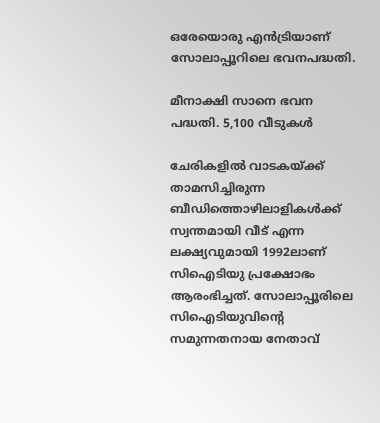ഒരേയൊരു എന്‍ട്രിയാണ് സോലാപ്പൂറിലെ ഭവനപദ്ധതി.

മീനാക്ഷി സാനെ ഭവന പദ്ധതി. 5,100 വീടുകള്‍

ചേരികളില്‍ വാടകയ്ക്ക് താമസിച്ചിരുന്ന ബീഡിത്തൊഴിലാളികള്‍ക്ക് സ്വന്തമായി വീട് എന്ന ലക്ഷ്യവുമായി 1992ലാണ് സിഐടിയു പ്രക്ഷോഭം ആരംഭിച്ചത്. സോലാപ്പൂരിലെ സിഐടിയുവിന്റെ സമുന്നതനായ നേതാവ്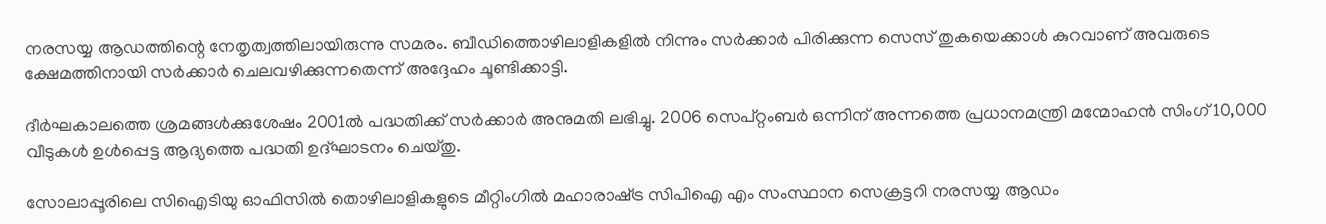നരസയ്യ ആഡത്തിന്റെ നേതൃത്വത്തിലായിരുന്നു സമരം. ബീഡിത്തൊഴിലാളികളില്‍ നിന്നും സര്‍ക്കാര്‍ പിരിക്കുന്ന സെസ് തുകയെക്കാള്‍ കുറവാണ് അവരുടെ ക്ഷേമത്തിനായി സര്‍ക്കാര്‍ ചെലവഴിക്കുന്നതെന്ന് അദ്ദേഹം ചൂണ്ടിക്കാട്ടി.

ദീര്‍ഘകാലത്തെ ശ്രമങ്ങള്‍ക്കുശേഷം 2001ല്‍ പദ്ധതിക്ക് സര്‍ക്കാര്‍ അനുമതി ലഭിച്ചു. 2006 സെപ്റ്റംബര്‍ ഒന്നിന് അന്നത്തെ പ്രധാനമന്ത്രി മന്മോഹന്‍ സിംഗ് 10,000 വീടുകള്‍ ഉള്‍പ്പെട്ട ആദ്യത്തെ പദ്ധതി ഉദ്‌ഘാടനം ചെയ്‌തു.

സോലാപ്പൂരിലെ സിഐടിയു ഓഫിസില്‍ തൊഴിലാളികളുടെ മീറ്റിംഗില്‍ മഹാരാഷ്‌ട്ര സിപിഐ എം സംസ്ഥാന സെക്രട്ടറി നരസയ്യ ആഡം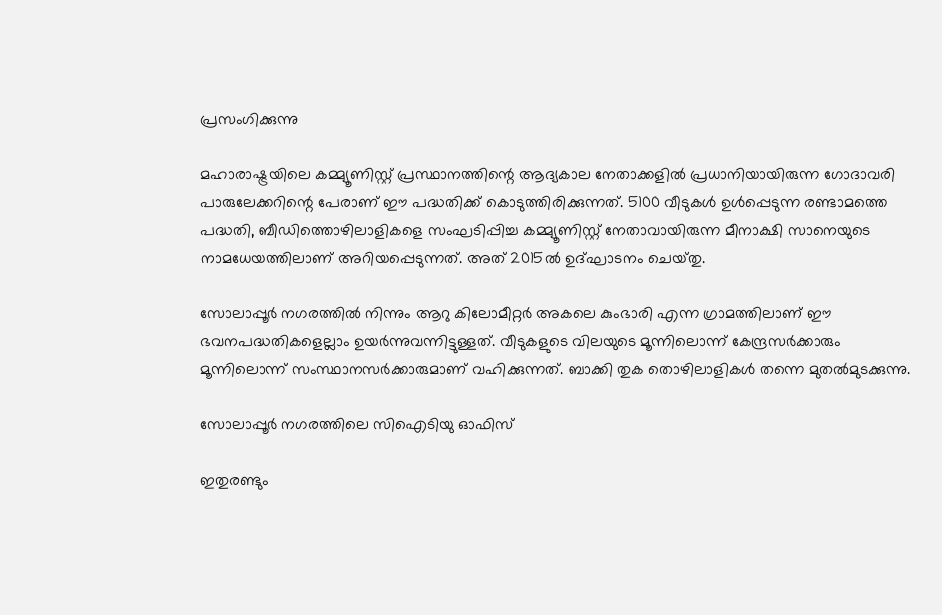പ്രസംഗിക്കുന്നു

മഹാരാഷ്ട്രയിലെ കമ്മ്യൂണിസ്റ്റ് പ്രസ്ഥാനത്തിന്റെ ആദ്യകാല നേതാക്കളില്‍ പ്രധാനിയായിരുന്ന ഗോദാവരി പാരുലേക്കറിന്റെ പേരാണ് ഈ പദ്ധതിക്ക് കൊടുത്തിരിക്കുന്നത്. 5100 വീടുകള്‍ ഉള്‍പ്പെടുന്ന രണ്ടാമത്തെ പദ്ധതി, ബീഡിത്തൊഴിലാളികളെ സംഘടിപ്പിച്ച കമ്മ്യൂണിസ്റ്റ് നേതാവായിരുന്ന മീനാക്ഷി സാനെയുടെ നാമധേയത്തിലാണ് അറിയപ്പെടുന്നത്. അത് 2015ല്‍ ഉദ്ഘാടനം ചെയ്‌തു.

സോലാപ്പൂര്‍ നഗരത്തില്‍ നിന്നും ആറു കിലോമീറ്റര്‍ അകലെ കുംഭാരി എന്ന ഗ്രാമത്തിലാണ് ഈ ഭവനപദ്ധതികളെല്ലാം ഉയര്‍ന്നുവന്നിട്ടുള്ളത്. വീടുകളുടെ വിലയുടെ മൂന്നിലൊന്ന് കേന്ദ്രസര്‍ക്കാരും മൂന്നിലൊന്ന് സംസ്ഥാനസര്‍ക്കാരുമാണ് വഹിക്കുന്നത്. ബാക്കി തുക തൊഴിലാളികള്‍ തന്നെ മുതല്‍മുടക്കുന്നു.

സോലാപ്പൂര്‍ നഗരത്തിലെ സിഐടിയു ഓഫിസ്

ഇതുരണ്ടും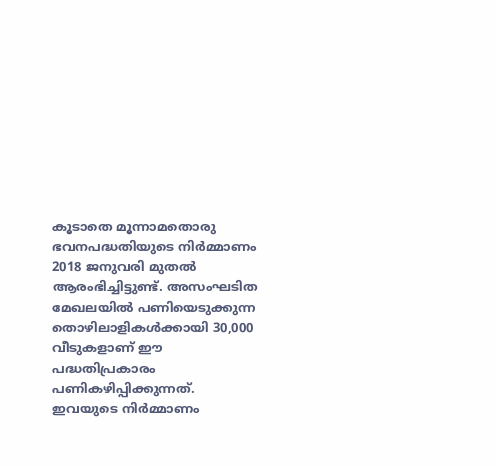കൂടാതെ മൂന്നാമതൊരു ഭവനപദ്ധതിയുടെ നിര്‍മ്മാണം 2018 ജനുവരി മുതല്‍ ആരംഭിച്ചിട്ടുണ്ട്. അസംഘടിത മേഖലയില്‍ പണിയെടുക്കുന്ന തൊഴിലാളികള്‍ക്കായി 30,000 വീടുകളാണ് ഈ പദ്ധതിപ്രകാരം പണികഴിപ്പിക്കുന്നത്. ഇവയുടെ നിര്‍മ്മാണം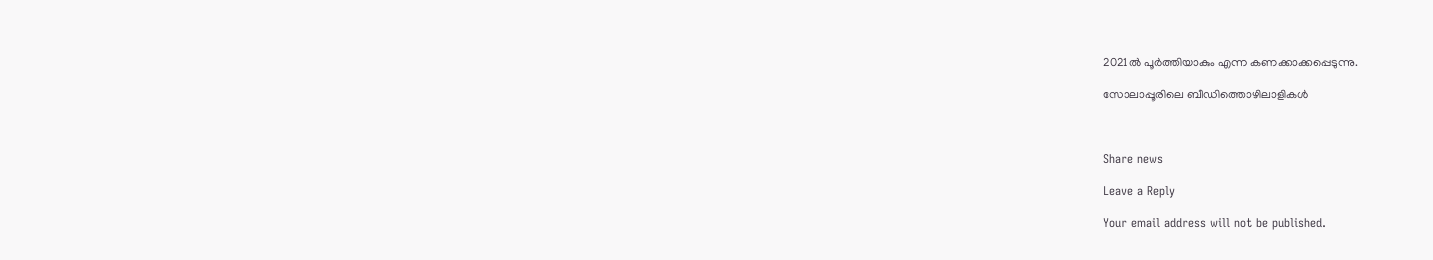2021ല്‍ പൂര്‍ത്തിയാകും എന്ന കണക്കാക്കപ്പെടുന്നു.

സോലാപ്പൂരിലെ ബീഡിത്തൊഴിലാളികള്‍



Share news

Leave a Reply

Your email address will not be published.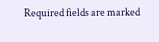Required fields are marked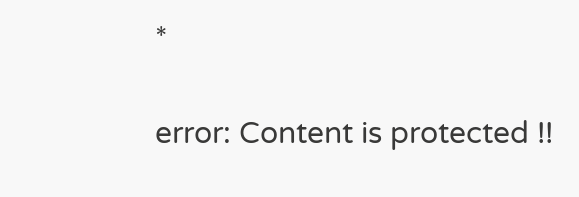*

error: Content is protected !!